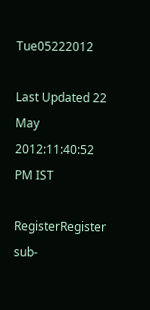Tue05222012

Last Updated 22 May 2012:11:40:52 PM IST

RegisterRegister
sub-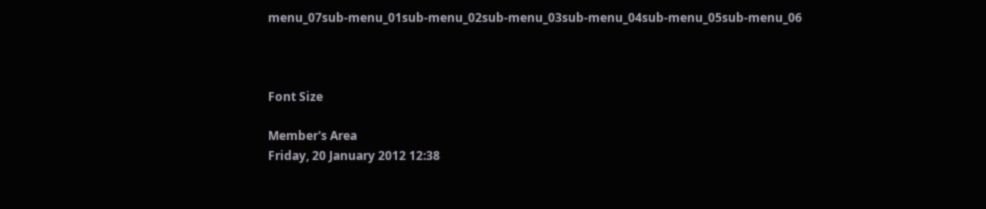menu_07sub-menu_01sub-menu_02sub-menu_03sub-menu_04sub-menu_05sub-menu_06



Font Size

Member's Area
Friday, 20 January 2012 12:38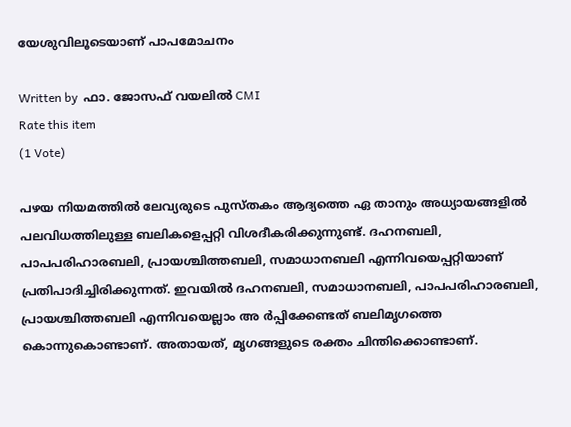യേശുവിലൂടെയാണ് പാപമോചനം

Written by  ഫാ. ജോസഫ് വയലില്‍ CMI
Rate this item
(1 Vote)

പഴയ നിയമത്തില്‍ ലേവ്യരുടെ പുസ്തകം ആദ്യത്തെ ഏ താനും അധ്യായങ്ങളില്‍ പലവിധത്തിലുള്ള ബലികളെപ്പറ്റി വിശദീകരിക്കുന്നുണ്ട്. ദഹനബലി, പാപപരിഹാരബലി, പ്രായശ്ചിത്തബലി, സമാധാനബലി എന്നിവയെപ്പറ്റിയാണ് പ്രതിപാദിച്ചിരിക്കുന്നത്. ഇവയില്‍ ദഹനബലി, സമാധാനബലി, പാപപരിഹാരബലി, പ്രായശ്ചിത്തബലി എന്നിവയെല്ലാം അ ര്‍പ്പിക്കേണ്ടത് ബലിമൃഗത്തെ കൊന്നുകൊണ്ടാണ്. അതായത്, മൃഗങ്ങളുടെ രക്തം ചിന്തിക്കൊണ്ടാണ്.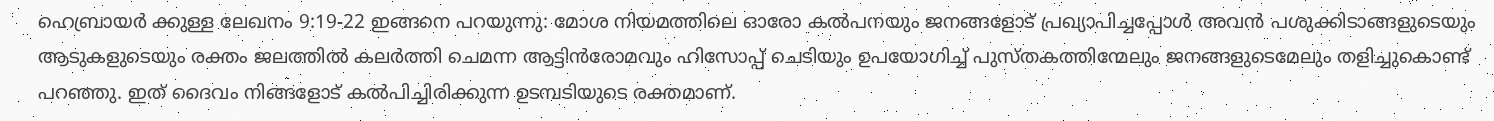ഹെബ്രായര്‍ ക്കുള്ള ലേഖനം 9:19-22 ഇങ്ങനെ പറയുന്നു: മോശ നിയമത്തിലെ ഓരോ കല്‍പനയും ജനങ്ങളോട് പ്രഖ്യാപിച്ചപ്പോള്‍ അവന്‍ പശുക്കിടാങ്ങളുടെയും ആടുകളുടെയും രക്തം ജലത്തില്‍ കലര്‍ത്തി ചെമന്ന ആട്ടിന്‍രോമവും ഹിസോപ്പ് ചെടിയും ഉപയോഗിച്ച് പുസ്തകത്തിന്മേലും ജനങ്ങളുടെമേലും തളിച്ചുകൊണ്ട് പറഞ്ഞു. ഇത് ദൈവം നിങ്ങളോട് കല്‍പിച്ചിരിക്കുന്ന ഉടമ്പടിയുടെ രക്തമാണ്.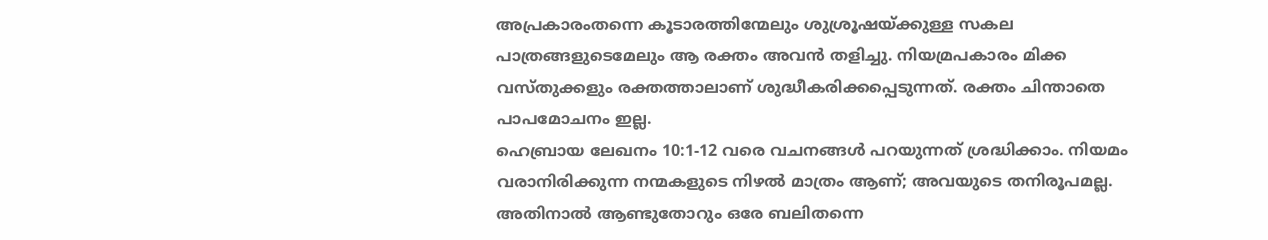അപ്രകാരംതന്നെ കൂടാരത്തിന്മേലും ശുശ്രൂഷയ്ക്കുള്ള സകല പാത്രങ്ങളുടെമേലും ആ രക്തം അവന്‍ തളിച്ചു. നിയമ്രപകാരം മിക്ക വസ്തുക്കളും രക്തത്താലാണ് ശുദ്ധീകരിക്കപ്പെടുന്നത്. രക്തം ചിന്താതെ പാപമോചനം ഇല്ല.
ഹെബ്രായ ലേഖനം 10:1-12 വരെ വചനങ്ങള്‍ പറയുന്നത് ശ്രദ്ധിക്കാം. നിയമം വരാനിരിക്കുന്ന നന്മകളുടെ നിഴല്‍ മാത്രം ആണ്; അവയുടെ തനിരൂപമല്ല. അതിനാല്‍ ആണ്ടുതോറും ഒരേ ബലിതന്നെ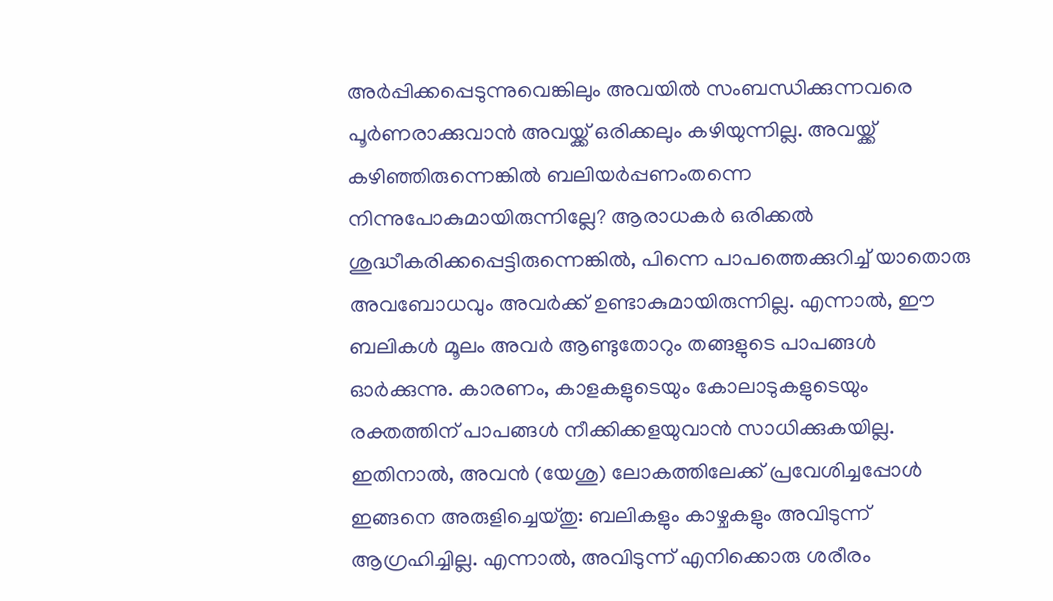അര്‍പ്പിക്കപ്പെടുന്നുവെങ്കിലും അവയില്‍ സംബന്ധിക്കുന്നവരെ പൂര്‍ണരാക്കുവാന്‍ അവയ്ക്ക് ഒരിക്കലും കഴിയുന്നില്ല. അവയ്ക്ക് കഴിഞ്ഞിരുന്നെങ്കില്‍ ബലിയര്‍പ്പണംതന്നെ നിന്നുപോകുമായിരുന്നില്ലേ? ആരാധകര്‍ ഒരിക്കല്‍ ശുദ്ധീകരിക്കപ്പെട്ടിരുന്നെങ്കില്‍, പിന്നെ പാപത്തെക്കുറിച്ച് യാതൊരു അവബോധവും അവര്‍ക്ക് ഉണ്ടാകുമായിരുന്നില്ല. എന്നാല്‍, ഈ ബലികള്‍ മൂലം അവര്‍ ആണ്ടുതോറും തങ്ങളുടെ പാപങ്ങള്‍ ഓര്‍ക്കുന്നു. കാരണം, കാളകളുടെയും കോലാടുകളുടെയും രക്തത്തിന് പാപങ്ങള്‍ നീക്കിക്കളയുവാന്‍ സാധിക്കുകയില്ല.
ഇതിനാല്‍, അവന്‍ (യേശു) ലോകത്തിലേക്ക് പ്രവേശിച്ചപ്പോള്‍ ഇങ്ങനെ അരുളിച്ചെയ്തു: ബലികളും കാഴ്ചകളും അവിടുന്ന് ആഗ്രഹിച്ചില്ല. എന്നാല്‍, അവിടുന്ന് എനിക്കൊരു ശരീരം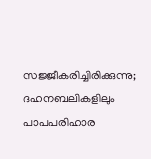സജ്ജീകരിച്ചിരിക്കുന്നു; ദഹനബലികളിലും പാപപരിഹാര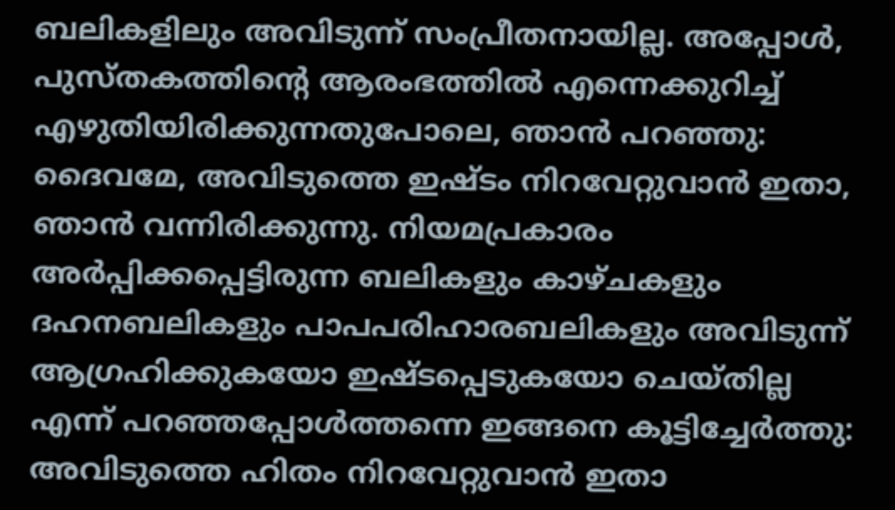ബലികളിലും അവിടുന്ന് സംപ്രീതനായില്ല. അപ്പോള്‍, പുസ്തകത്തിന്റെ ആരംഭത്തില്‍ എന്നെക്കുറിച്ച് എഴുതിയിരിക്കുന്നതുപോലെ, ഞാന്‍ പറഞ്ഞു: ദൈവമേ, അവിടുത്തെ ഇഷ്ടം നിറവേറ്റുവാന്‍ ഇതാ, ഞാന്‍ വന്നിരിക്കുന്നു. നിയമപ്രകാരം അര്‍പ്പിക്കപ്പെട്ടിരുന്ന ബലികളും കാഴ്ചകളും ദഹനബലികളും പാപപരിഹാരബലികളും അവിടുന്ന് ആഗ്രഹിക്കുകയോ ഇഷ്ടപ്പെടുകയോ ചെയ്തില്ല എന്ന് പറഞ്ഞപ്പോള്‍ത്തന്നെ ഇങ്ങനെ കൂട്ടിച്ചേര്‍ത്തു: അവിടുത്തെ ഹിതം നിറവേറ്റുവാന്‍ ഇതാ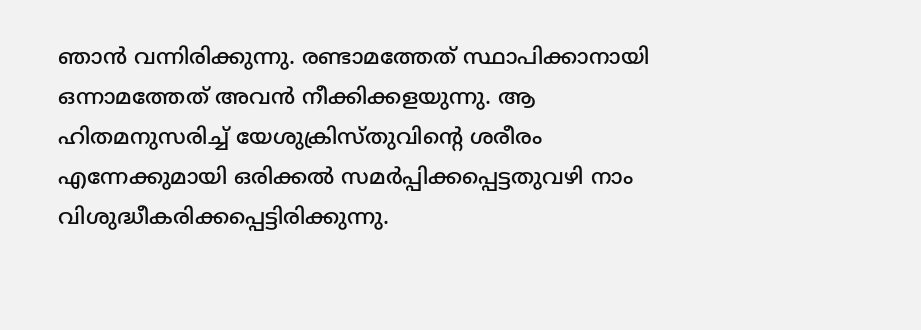ഞാന്‍ വന്നിരിക്കുന്നു. രണ്ടാമത്തേത് സ്ഥാപിക്കാനായി ഒന്നാമത്തേത് അവന്‍ നീക്കിക്കളയുന്നു. ആ ഹിതമനുസരിച്ച് യേശുക്രിസ്തുവിന്റെ ശരീരം എന്നേക്കുമായി ഒരിക്കല്‍ സമര്‍പ്പിക്കപ്പെട്ടതുവഴി നാം വിശുദ്ധീകരിക്കപ്പെട്ടിരിക്കുന്നു.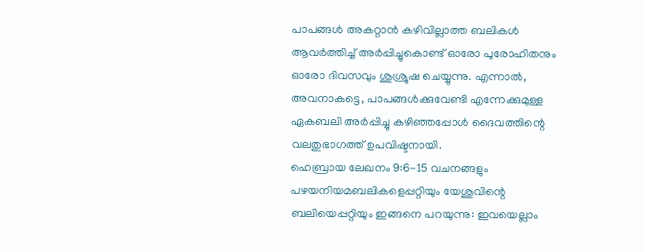പാപങ്ങള്‍ അകറ്റാന്‍ കഴിവില്ലാത്ത ബലികള്‍ ആവര്‍ത്തിച്ച് അര്‍പ്പിച്ചുകൊണ്ട് ഓരോ പുരോഹിതനും ഓരോ ദിവസവും ശുശ്രൂഷ ചെയ്യുന്നു. എന്നാല്‍, അവനാകട്ടെ, പാപങ്ങള്‍ക്കുവേണ്ടി എന്നേക്കുമുള്ള ഏകബലി അര്‍പ്പിച്ചു കഴിഞ്ഞപ്പോള്‍ ദൈവത്തിന്റെ വലതുഭാഗത്ത് ഉപവിഷ്ടനായി.
ഹെബ്രായ ലേഖനം 9:6-15 വചനങ്ങളും പഴയനിയമബലികളെപ്പറ്റിയും യേശുവിന്റെ ബലിയെപ്പറ്റിയും ഇങ്ങനെ പറയുന്നു: ഇവയെല്ലാം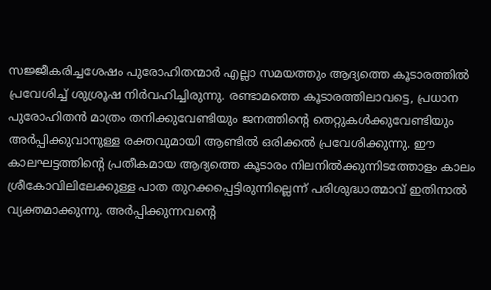സജ്ജീകരിച്ചശേഷം പുരോഹിതന്മാര്‍ എല്ലാ സമയത്തും ആദ്യത്തെ കൂടാരത്തില്‍ പ്രവേശിച്ച് ശുശ്രൂഷ നിര്‍വഹിച്ചിരുന്നു. രണ്ടാമത്തെ കൂടാരത്തിലാവട്ടെ, പ്രധാന പുരോഹിതന്‍ മാത്രം തനിക്കുവേണ്ടിയും ജനത്തിന്റെ തെറ്റുകള്‍ക്കുവേണ്ടിയും അര്‍പ്പിക്കുവാനുള്ള രക്തവുമായി ആണ്ടില്‍ ഒരിക്കല്‍ പ്രവേശിക്കുന്നു. ഈ കാലഘട്ടത്തിന്റെ പ്രതീകമായ ആദ്യത്തെ കൂടാരം നിലനില്‍ക്കുന്നിടത്തോളം കാലം ശ്രീകോവിലിലേക്കുള്ള പാത തുറക്കപ്പെട്ടിരുന്നില്ലെന്ന് പരിശുദ്ധാത്മാവ് ഇതിനാല്‍ വ്യക്തമാക്കുന്നു. അര്‍പ്പിക്കുന്നവന്റെ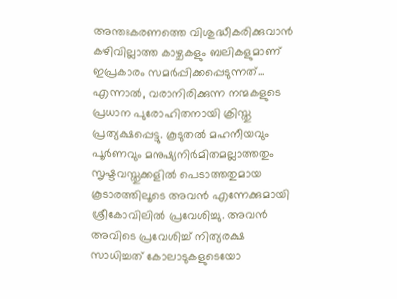അന്തഃകരണത്തെ വിശുദ്ധീകരിക്കുവാന്‍ കഴിവില്ലാത്ത കാഴ്ചകളും ബലികളുമാണ് ഇപ്രകാരം സമര്‍പ്പിക്കപ്പെടുന്നത്...
എന്നാല്‍, വരാനിരിക്കുന്ന നന്മകളുടെ പ്രധാന പുരോഹിതനായി ക്രിസ്തു പ്രത്യക്ഷപ്പെട്ടു. കൂടുതല്‍ മഹനീയവും പൂര്‍ണവും മനുഷ്യനിര്‍മിതമല്ലാത്തതും സൃഷ്ടവസ്തുക്കളില്‍ പെടാത്തതുമായ കൂടാരത്തിലൂടെ അവന്‍ എന്നേക്കുമായി ശ്രീകോവിലില്‍ പ്രവേശിച്ചു. അവന്‍ അവിടെ പ്രവേശിച്ച് നിത്യരക്ഷ സാധിച്ചത് കോലാടുകളുടെയോ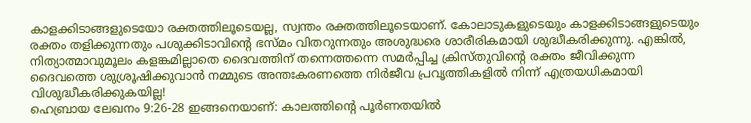കാളക്കിടാങ്ങളുടെയോ രക്തത്തിലൂടെയല്ല, സ്വന്തം രക്തത്തിലൂടെയാണ്. കോലാടുകളുടെയും കാളക്കിടാങ്ങളുടെയും രക്തം തളിക്കുന്നതും പശുക്കിടാവിന്റെ ഭസ്മം വിതറുന്നതും അശുദ്ധരെ ശാരീരികമായി ശുദ്ധീകരിക്കുന്നു. എങ്കില്‍, നിത്യാത്മാവുമൂലം കളങ്കമില്ലാതെ ദൈവത്തിന് തന്നെത്തന്നെ സമര്‍പ്പിച്ച ക്രിസ്തുവിന്റെ രക്തം ജീവിക്കുന്ന ദൈവത്തെ ശുശ്രൂഷിക്കുവാന്‍ നമ്മുടെ അന്തഃകരണത്തെ നിര്‍ജീവ പ്രവൃത്തികളില്‍ നിന്ന് എത്രയധികമായി വിശുദ്ധീകരിക്കുകയില്ല!
ഹെബ്രായ ലേഖനം 9:26-28 ഇങ്ങനെയാണ്: കാലത്തിന്റെ പൂര്‍ണതയില്‍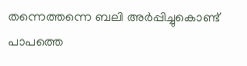തന്നെത്തന്നെ ബലി അര്‍പ്പിച്ചുകൊണ്ട് പാപത്തെ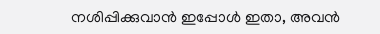നശിപ്പിക്കുവാന്‍ ഇപ്പോള്‍ ഇതാ, അവന്‍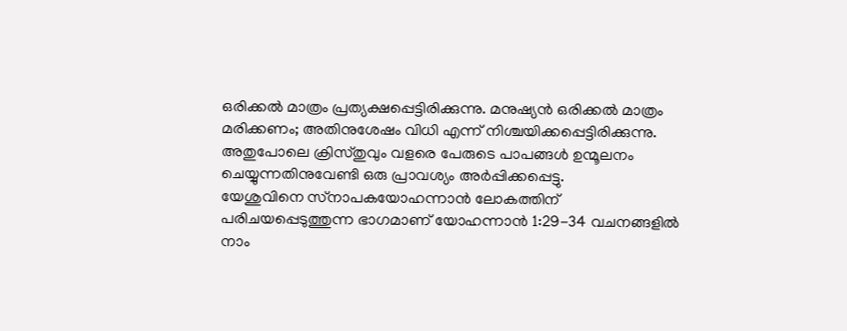ഒരിക്കല്‍ മാത്രം പ്രത്യക്ഷപ്പെട്ടിരിക്കുന്നു. മനുഷ്യന്‍ ഒരിക്കല്‍ മാത്രം മരിക്കണം; അതിനുശേഷം വിധി എന്ന് നിശ്ചയിക്കപ്പെട്ടിരിക്കുന്നു. അതുപോലെ ക്രിസ്തുവും വളരെ പേരുടെ പാപങ്ങള്‍ ഉന്മൂലനം ചെയ്യുന്നതിനുവേണ്ടി ഒരു പ്രാവശ്യം അര്‍പ്പിക്കപ്പെട്ടു.
യേശുവിനെ സ്‌നാപകയോഹന്നാന്‍ ലോകത്തിന് പരിചയപ്പെടുത്തുന്ന ഭാഗമാണ് യോഹന്നാന്‍ 1:29-34 വചനങ്ങളില്‍ നാം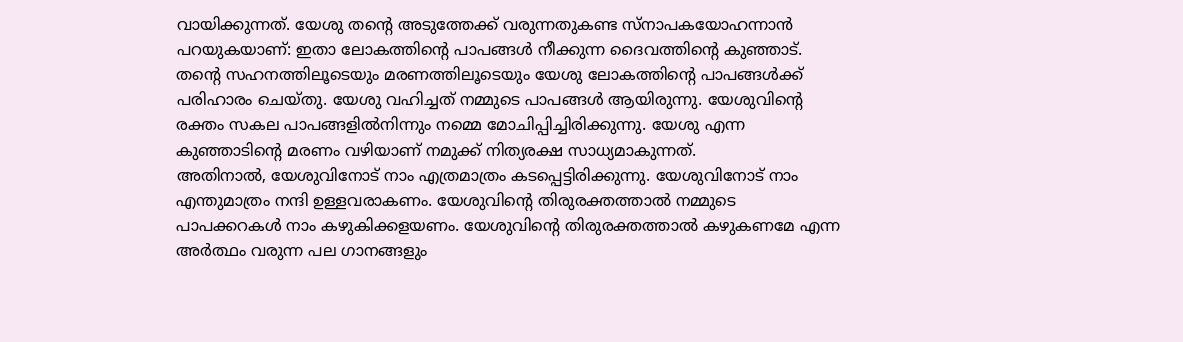വായിക്കുന്നത്. യേശു തന്റെ അടുത്തേക്ക് വരുന്നതുകണ്ട സ്‌നാപകയോഹന്നാന്‍ പറയുകയാണ്: ഇതാ ലോകത്തിന്റെ പാപങ്ങള്‍ നീക്കുന്ന ദൈവത്തിന്റെ കുഞ്ഞാട്. തന്റെ സഹനത്തിലൂടെയും മരണത്തിലൂടെയും യേശു ലോകത്തിന്റെ പാപങ്ങള്‍ക്ക് പരിഹാരം ചെയ്തു. യേശു വഹിച്ചത് നമ്മുടെ പാപങ്ങള്‍ ആയിരുന്നു. യേശുവിന്റെ രക്തം സകല പാപങ്ങളില്‍നിന്നും നമ്മെ മോചിപ്പിച്ചിരിക്കുന്നു. യേശു എന്ന കുഞ്ഞാടിന്റെ മരണം വഴിയാണ് നമുക്ക് നിത്യരക്ഷ സാധ്യമാകുന്നത്.
അതിനാല്‍, യേശുവിനോട് നാം എത്രമാത്രം കടപ്പെട്ടിരിക്കുന്നു. യേശുവിനോട് നാം എന്തുമാത്രം നന്ദി ഉള്ളവരാകണം. യേശുവിന്റെ തിരുരക്തത്താല്‍ നമ്മുടെ പാപക്കറകള്‍ നാം കഴുകിക്കളയണം. യേശുവിന്റെ തിരുരക്തത്താല്‍ കഴുകണമേ എന്ന അര്‍ത്ഥം വരുന്ന പല ഗാനങ്ങളും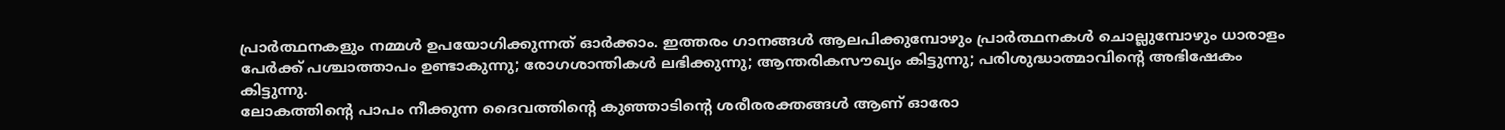പ്രാര്‍ത്ഥനകളും നമ്മള്‍ ഉപയോഗിക്കുന്നത് ഓര്‍ക്കാം. ഇത്തരം ഗാനങ്ങള്‍ ആലപിക്കുമ്പോഴും പ്രാര്‍ത്ഥനകള്‍ ചൊല്ലുമ്പോഴും ധാരാളം പേര്‍ക്ക് പശ്ചാത്താപം ഉണ്ടാകുന്നു; രോഗശാന്തികള്‍ ലഭിക്കുന്നു; ആന്തരികസൗഖ്യം കിട്ടുന്നു; പരിശുദ്ധാത്മാവിന്റെ അഭിഷേകം കിട്ടുന്നു.
ലോകത്തിന്റെ പാപം നീക്കുന്ന ദൈവത്തിന്റെ കുഞ്ഞാടിന്റെ ശരീരരക്തങ്ങള്‍ ആണ് ഓരോ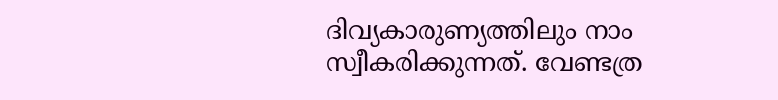ദിവ്യകാരുണ്യത്തിലും നാം സ്വീകരിക്കുന്നത്. വേണ്ടത്ര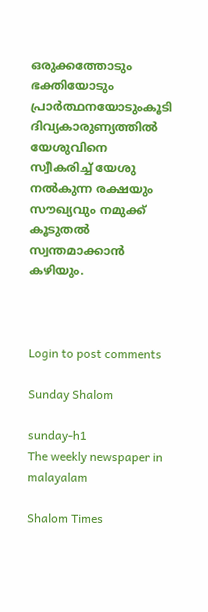ഒരുക്കത്തോടും ഭക്തിയോടും പ്രാര്‍ത്ഥനയോടുംകൂടി ദിവ്യകാരുണ്യത്തില്‍ യേശുവിനെ സ്വീകരിച്ച് യേശു നല്‍കുന്ന രക്ഷയും സൗഖ്യവും നമുക്ക് കൂടുതല്‍ സ്വന്തമാക്കാന്‍ കഴിയും.



Login to post comments

Sunday Shalom

sunday-h1
The weekly newspaper in malayalam

Shalom Times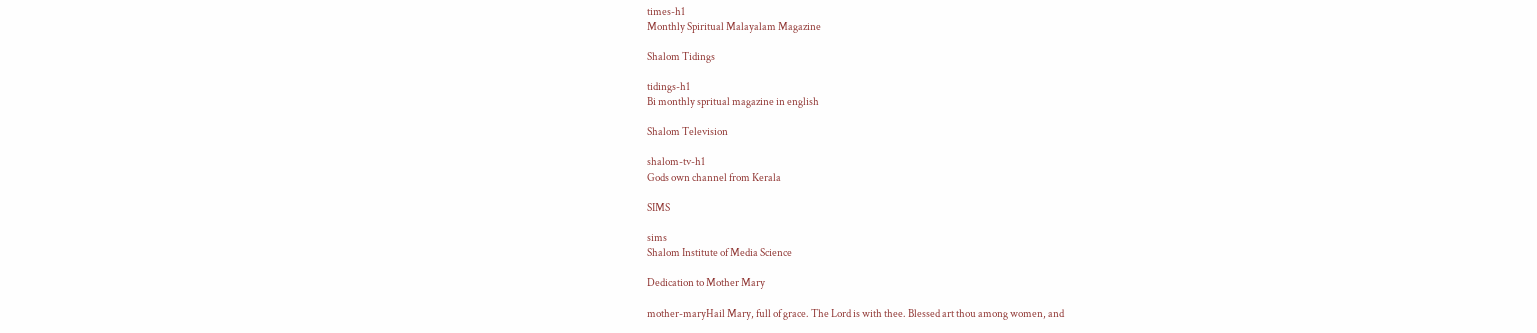times-h1
Monthly Spiritual Malayalam Magazine

Shalom Tidings

tidings-h1
Bi monthly spritual magazine in english

Shalom Television

shalom-tv-h1
Gods own channel from Kerala

SIMS

sims
Shalom Institute of Media Science

Dedication to Mother Mary

mother-maryHail Mary, full of grace. The Lord is with thee. Blessed art thou among women, and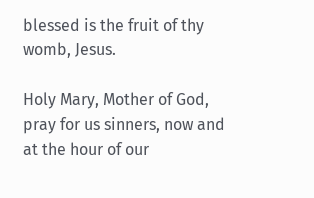blessed is the fruit of thy womb, Jesus.

Holy Mary, Mother of God, pray for us sinners, now and at the hour of our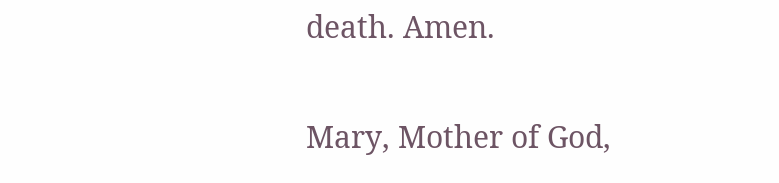death. Amen.

Mary, Mother of God,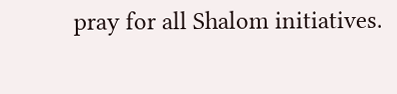pray for all Shalom initiatives.